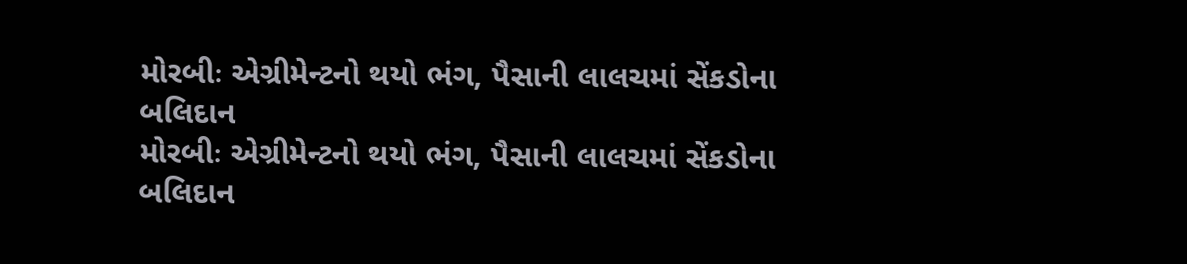મોરબીઃ એગ્રીમેન્ટનો થયો ભંગ, પૈસાની લાલચમાં સેંકડોના બલિદાન
મોરબીઃ એગ્રીમેન્ટનો થયો ભંગ, પૈસાની લાલચમાં સેંકડોના બલિદાન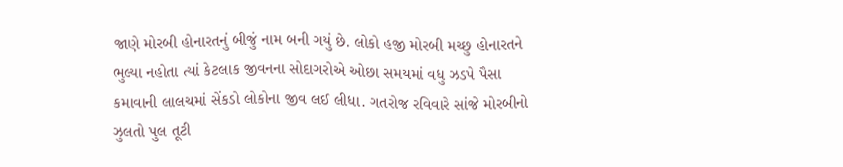જાણે મોરબી હોનારતનું બીજું નામ બની ગયું છે. લોકો હજી મોરબી મચ્છુ હોનારતને ભુલ્યા નહોતા ત્યાં કેટલાક જીવનના સોદાગરોએ ઓછા સમયમાં વધુ ઝડપે પૈસા કમાવાની લાલચમાં સેંકડો લોકોના જીવ લઈ લીધા. ગતરોજ રવિવારે સાંજે મોરબીનો ઝુલતો પુલ તૂટી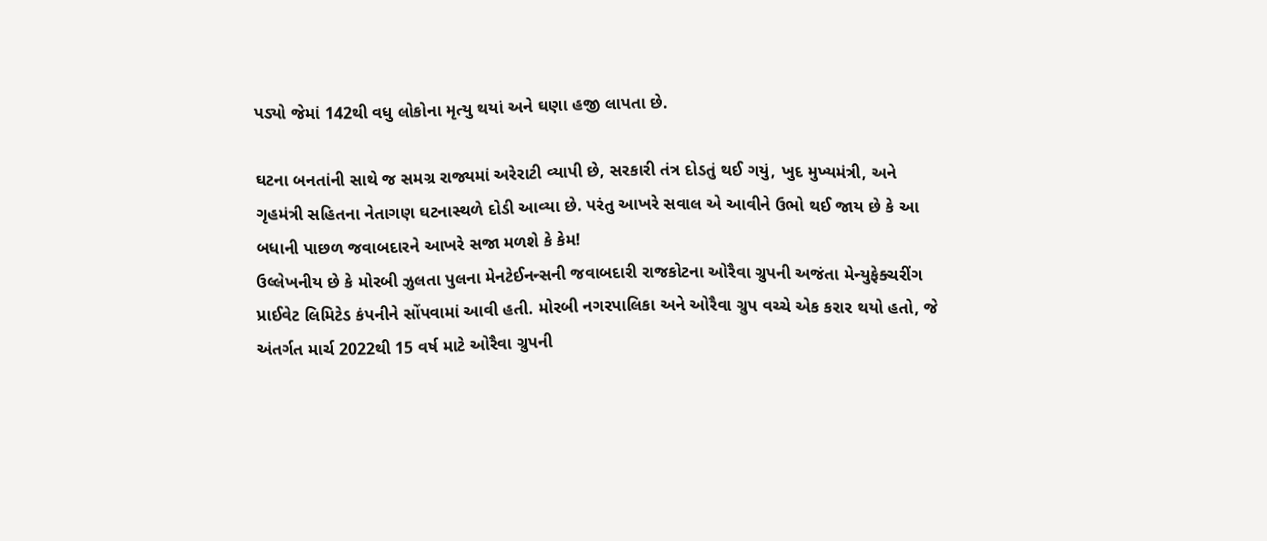પડ્યો જેમાં 142થી વધુ લોકોના મૃત્યુ થયાં અને ઘણા હજી લાપતા છે.

ઘટના બનતાંની સાથે જ સમગ્ર રાજ્યમાં અરેરાટી વ્યાપી છે, સરકારી તંત્ર દોડતું થઈ ગયું, ખુદ મુખ્યમંત્રી, અને ગૃહમંત્રી સહિતના નેતાગણ ઘટનાસ્થળે દોડી આવ્યા છે. પરંતુ આખરે સવાલ એ આવીને ઉભો થઈ જાય છે કે આ બધાની પાછળ જવાબદારને આખરે સજા મળશે કે કેમ!
ઉલ્લેખનીય છે કે મોરબી ઝુલતા પુલના મેનટેઈનન્સની જવાબદારી રાજકોટના ઓરૈવા ગ્રુપની અજંતા મેન્યુફેક્ચરીંગ પ્રાઈવેટ લિમિટેડ કંપનીને સોંપવામાં આવી હતી. મોરબી નગરપાલિકા અને ઓરૈવા ગ્રુપ વચ્ચે એક કરાર થયો હતો, જે અંતર્ગત માર્ચ 2022થી 15 વર્ષ માટે ઓરૈવા ગ્રુપની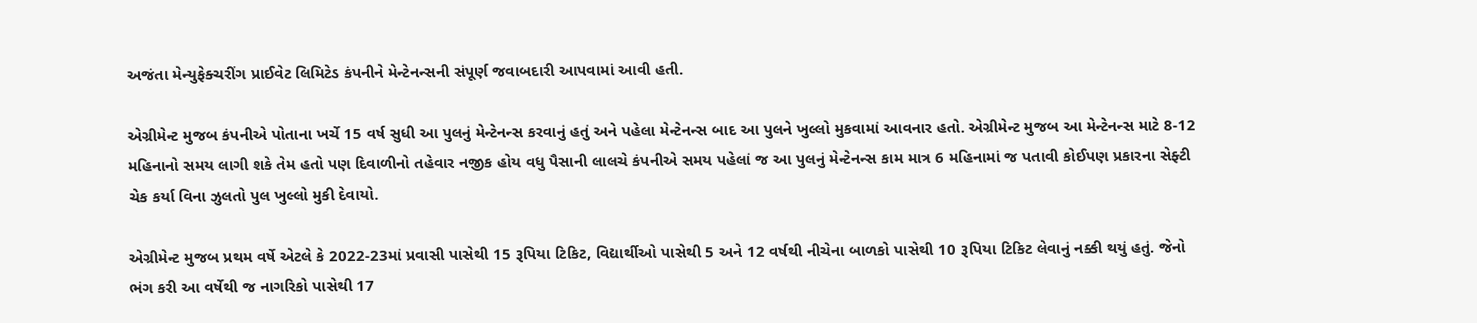અજંતા મેન્યુફેક્ચરીંગ પ્રાઈવેટ લિમિટેડ કંપનીને મેન્ટેનન્સની સંપૂર્ણ જવાબદારી આપવામાં આવી હતી.

એગ્રીમેન્ટ મુજબ કંપનીએ પોતાના ખર્ચે 15 વર્ષ સુધી આ પુલનું મેન્ટેનન્સ કરવાનું હતું અને પહેલા મેન્ટેનન્સ બાદ આ પુલને ખુલ્લો મુકવામાં આવનાર હતો. એગ્રીમેન્ટ મુજબ આ મેન્ટેનન્સ માટે 8-12 મહિનાનો સમય લાગી શકે તેમ હતો પણ દિવાળીનો તહેવાર નજીક હોય વધુ પૈસાની લાલચે કંપનીએ સમય પહેલાં જ આ પુલનું મેન્ટેનન્સ કામ માત્ર 6 મહિનામાં જ પતાવી કોઈપણ પ્રકારના સેફ્ટી ચેક કર્યા વિના ઝુલતો પુલ ખુલ્લો મુકી દેવાયો.

એગ્રીમેન્ટ મુજબ પ્રથમ વર્ષે એટલે કે 2022-23માં પ્રવાસી પાસેથી 15 રૂપિયા ટિકિટ, વિદ્યાર્થીઓ પાસેથી 5 અને 12 વર્ષથી નીચેના બાળકો પાસેથી 10 રૂપિયા ટિકિટ લેવાનું નક્કી થયું હતું. જેનો ભંગ કરી આ વર્ષેથી જ નાગરિકો પાસેથી 17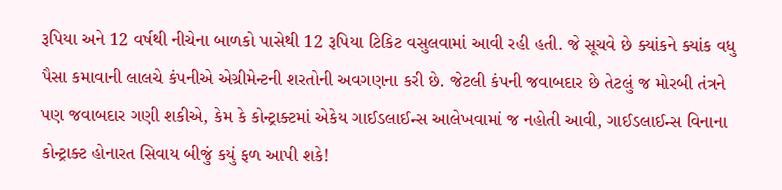રૂપિયા અને 12 વર્ષથી નીચેના બાળકો પાસેથી 12 રૂપિયા ટિકિટ વસુલવામાં આવી રહી હતી. જે સૂચવે છે ક્યાંકને ક્યાંક વધુ પૈસા કમાવાની લાલચે કંપનીએ એગ્રીમેન્ટની શરતોની અવગણના કરી છે. જેટલી કંપની જવાબદાર છે તેટલું જ મોરબી તંત્રને પણ જવાબદાર ગણી શકીએ, કેમ કે કોન્ટ્રાક્ટમાં એકેય ગાઈડલાઈન્સ આલેખવામાં જ નહોતી આવી, ગાઈડલાઈન્સ વિનાના કોન્ટ્રાક્ટ હોનારત સિવાય બીજું કયું ફળ આપી શકે!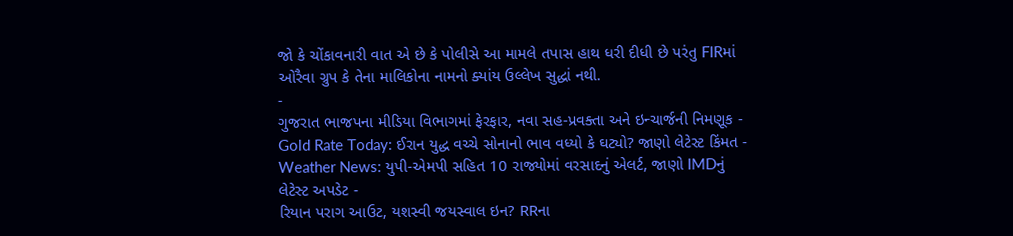જો કે ચોંકાવનારી વાત એ છે કે પોલીસે આ મામલે તપાસ હાથ ધરી દીધી છે પરંતુ FIRમાં ઓરૈવા ગ્રુપ કે તેના માલિકોના નામનો ક્યાંય ઉલ્લેખ સુદ્ધાં નથી.
-
ગુજરાત ભાજપના મીડિયા વિભાગમાં ફેરફાર, નવા સહ-પ્રવક્તા અને ઇન્ચાર્જની નિમણૂક -
Gold Rate Today: ઈરાન યુદ્ધ વચ્ચે સોનાનો ભાવ વધ્યો કે ઘટ્યો? જાણો લેટેસ્ટ કિંમત -
Weather News: યુપી-એમપી સહિત 10 રાજ્યોમાં વરસાદનું એલર્ટ, જાણો IMDનું લેટેસ્ટ અપડેટ -
રિયાન પરાગ આઉટ, યશસ્વી જયસ્વાલ ઇન? RRના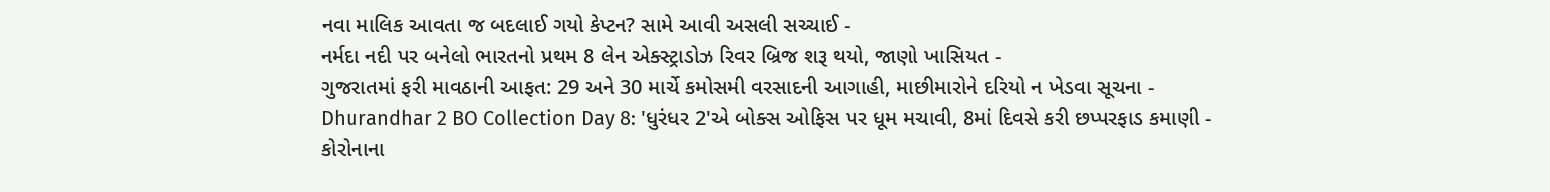નવા માલિક આવતા જ બદલાઈ ગયો કેપ્ટન? સામે આવી અસલી સચ્ચાઈ -
નર્મદા નદી પર બનેલો ભારતનો પ્રથમ 8 લેન એક્સ્ટ્રાડોઝ રિવર બ્રિજ શરૂ થયો, જાણો ખાસિયત -
ગુજરાતમાં ફરી માવઠાની આફત: 29 અને 30 માર્ચે કમોસમી વરસાદની આગાહી, માછીમારોને દરિયો ન ખેડવા સૂચના -
Dhurandhar 2 BO Collection Day 8: 'ધુરંધર 2'એ બોક્સ ઓફિસ પર ધૂમ મચાવી, 8માં દિવસે કરી છપ્પરફાડ કમાણી -
કોરોનાના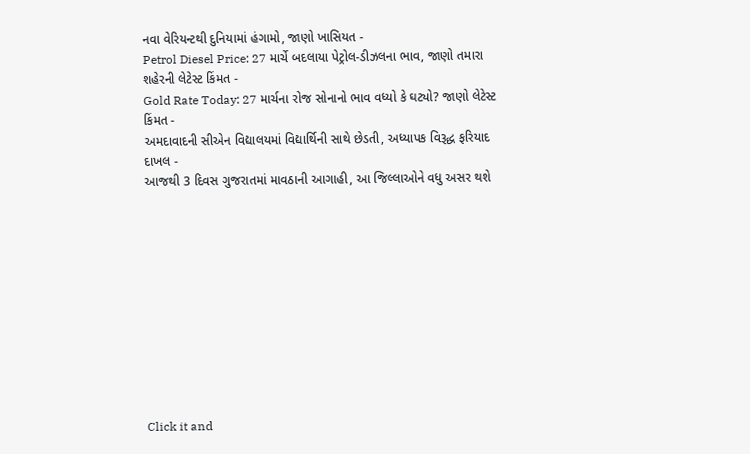નવા વેરિયન્ટથી દુનિયામાં હંગામો, જાણો ખાસિયત -
Petrol Diesel Price: 27 માર્ચે બદલાયા પેટ્રોલ-ડીઝલના ભાવ, જાણો તમારા શહેરની લેટેસ્ટ કિંમત -
Gold Rate Today: 27 માર્ચના રોજ સોનાનો ભાવ વધ્યો કે ઘટ્યો? જાણો લેટેસ્ટ કિંમત -
અમદાવાદની સીએન વિદ્યાલયમાં વિદ્યાર્થિની સાથે છેડતી, અધ્યાપક વિરૂદ્ધ ફરિયાદ દાખલ -
આજથી 3 દિવસ ગુજરાતમાં માવઠાની આગાહી, આ જિલ્લાઓને વધુ અસર થશે











Click it and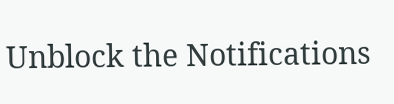Unblock the Notifications